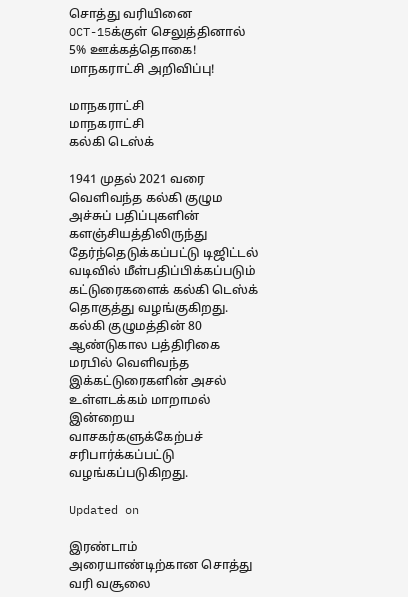சொத்து வரியினை OCT-15க்குள் செலுத்தினால் 5% ஊக்கத்தொகை! மாநகராட்சி அறிவிப்பு!

மாநகராட்சி
மாநகராட்சி
கல்கி டெஸ்க்

1941 முதல் 2021 வரை வெளிவந்த கல்கி குழும அச்சுப் பதிப்புகளின் களஞ்சியத்திலிருந்து தேர்ந்தெடுக்கப்பட்டு டிஜிட்டல் வடிவில் மீள்பதிப்பிக்கப்படும் கட்டுரைகளைக் கல்கி டெஸ்க் தொகுத்து வழங்குகிறது. கல்கி குழுமத்தின் 80 ஆண்டுகால பத்திரிகை மரபில் வெளிவந்த இக்கட்டுரைகளின் அசல் உள்ளடக்கம் மாறாமல் இன்றைய வாசகர்களுக்கேற்பச் சரிபார்க்கப்பட்டு வழங்கப்படுகிறது.

Updated on

இரண்டாம் அரையாண்டிற்கான சொத்து வரி வசூலை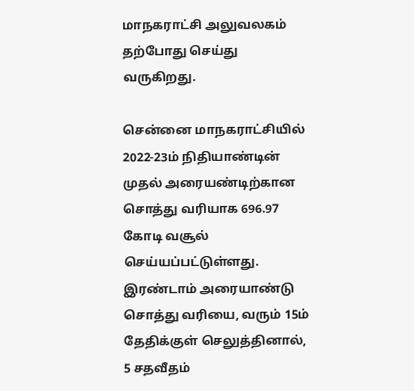மாநகராட்சி அலுவலகம் தற்போது செய்து வருகிறது.

சென்னை மாநகராட்சியில் 2022-23ம் நிதியாண்டின் முதல் அரையண்டிற்கான சொத்து வரியாக 696.97 கோடி வசூல் செய்யப்பட்டுள்ளது. இரண்டாம் அரையாண்டு சொத்து வரியை, வரும் 15ம் தேதிக்குள் செலுத்தினால், 5 சதவீதம்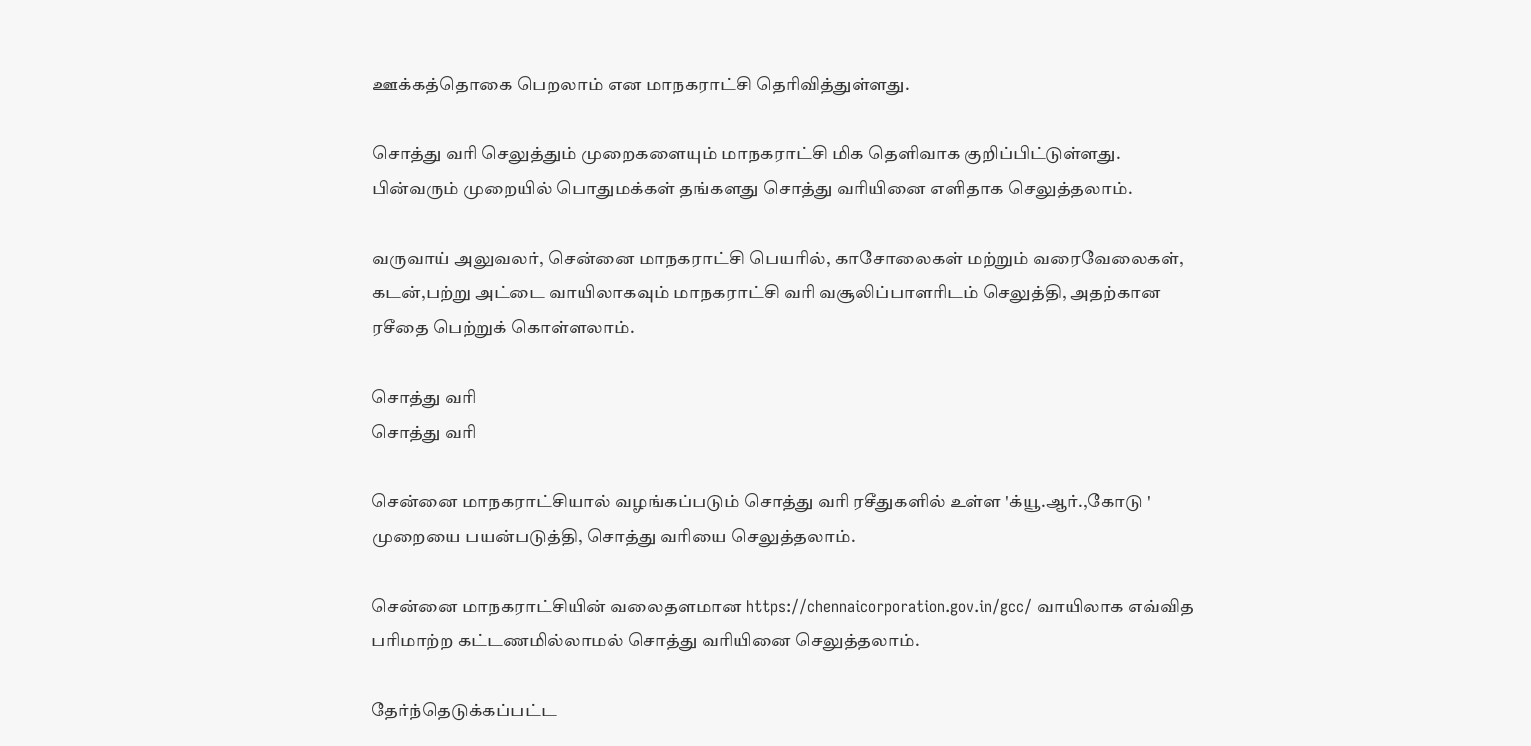ஊக்கத்தொகை பெறலாம் என மாநகராட்சி தெரிவித்துள்ளது.

சொத்து வரி செலுத்தும் முறைகளையும் மாநகராட்சி மிக தெளிவாக குறிப்பிட்டுள்ளது. பின்வரும் முறையில் பொதுமக்கள் தங்களது சொத்து வரியினை எளிதாக செலுத்தலாம்.

வருவாய் அலுவலர், சென்னை மாநகராட்சி பெயரில், காசோலைகள் மற்றும் வரைவேலைகள், கடன்,பற்று அட்டை வாயிலாகவும் மாநகராட்சி வரி வசூலிப்பாளரிடம் செலுத்தி, அதற்கான ரசீதை பெற்றுக் கொள்ளலாம்.

சொத்து வரி
சொத்து வரி

சென்னை மாநகராட்சியால் வழங்கப்படும் சொத்து வரி ரசீதுகளில் உள்ள 'க்யூ.ஆர்.,கோடு ' முறையை பயன்படுத்தி, சொத்து வரியை செலுத்தலாம்.

சென்னை மாநகராட்சியின் வலைதளமான https://chennaicorporation.gov.in/gcc/ வாயிலாக எவ்வித பரிமாற்ற கட்டணமில்லாமல் சொத்து வரியினை செலுத்தலாம்.

தேர்ந்தெடுக்கப்பட்ட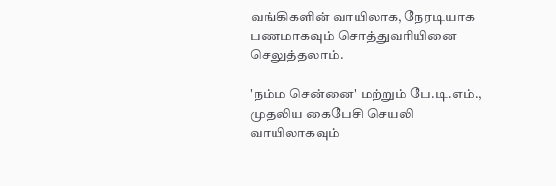வங்கிகளின் வாயிலாக, நேரடியாக பணமாகவும் சொத்துவரியினை செலுத்தலாம்.

'நம்ம சென்னை' மற்றும் பே.டி.எம்., முதலிய கைபேசி செயலி வாயிலாகவும்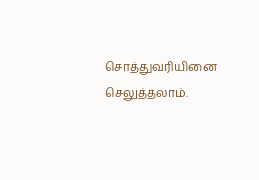சொத்துவரியினை செலுத்தலாம்.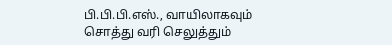பி.பி.பி.எஸ்., வாயிலாகவும் சொத்து வரி செலுத்தும்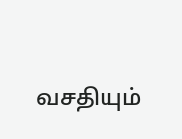வசதியும்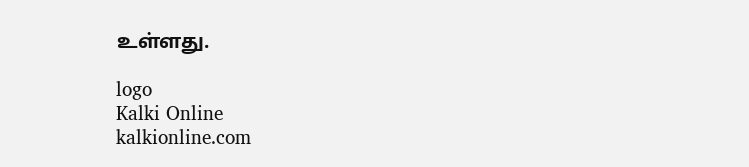உள்ளது.

logo
Kalki Online
kalkionline.com